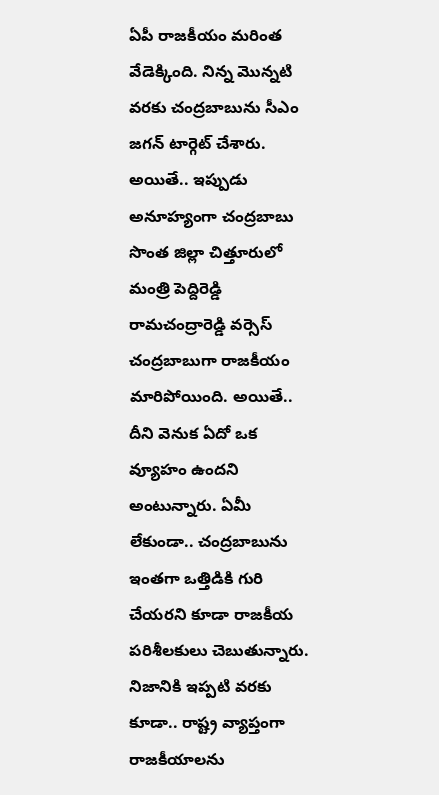ఏపీ రాజకీయం మరింత వేడెక్కింది. నిన్న మొన్నటి వరకు చంద్రబాబును సీఎం జగన్ టార్గెట్ చేశారు. అయితే.. ఇప్పుడు అనూహ్యంగా చంద్రబాబు సొంత జిల్లా చిత్తూరులో మంత్రి పెద్దిరెడ్డి రామచంద్రారెడ్డి వర్సెస్ చంద్రబాబుగా రాజకీయం మారిపోయింది. అయితే.. దీని వెనుక ఏదో ఒక వ్యూహం ఉందని అంటున్నారు. ఏమీ లేకుండా.. చంద్రబాబును ఇంతగా ఒత్తిడికి గురి చేయరని కూడా రాజకీయ పరిశీలకులు చెబుతున్నారు.
నిజానికి ఇప్పటి వరకు కూడా.. రాష్ట్ర వ్యాప్తంగా రాజకీయాలను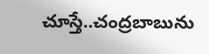చూస్తే..చంద్రబాబును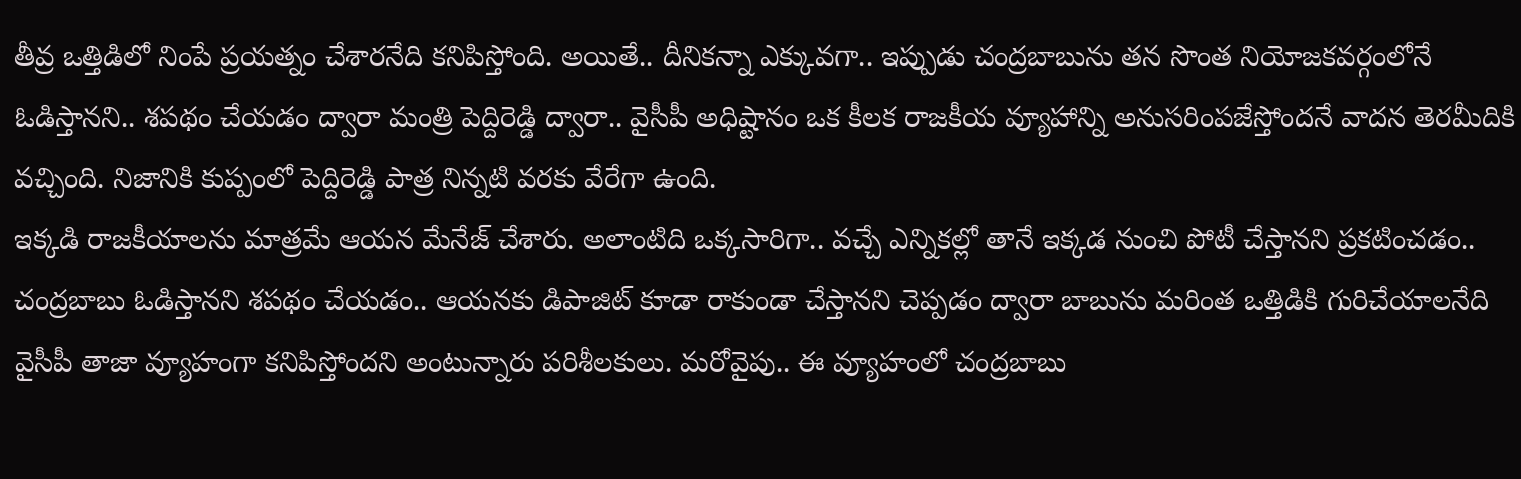తీవ్ర ఒత్తిడిలో నింపే ప్రయత్నం చేశారనేది కనిపిస్తోంది. అయితే.. దీనికన్నా ఎక్కువగా.. ఇప్పుడు చంద్రబాబును తన సొంత నియోజకవర్గంలోనే ఓడిస్తానని.. శపథం చేయడం ద్వారా మంత్రి పెద్దిరెడ్డి ద్వారా.. వైసీపీ అధిష్టానం ఒక కీలక రాజకీయ వ్యూహాన్ని అనుసరింపజేస్తోందనే వాదన తెరమీదికి వచ్చింది. నిజానికి కుప్పంలో పెద్దిరెడ్డి పాత్ర నిన్నటి వరకు వేరేగా ఉంది.
ఇక్కడి రాజకీయాలను మాత్రమే ఆయన మేనేజ్ చేశారు. అలాంటిది ఒక్కసారిగా.. వచ్చే ఎన్నికల్లో తానే ఇక్కడ నుంచి పోటీ చేస్తానని ప్రకటించడం.. చంద్రబాబు ఓడిస్తానని శపథం చేయడం.. ఆయనకు డిపాజిట్ కూడా రాకుండా చేస్తానని చెప్పడం ద్వారా బాబును మరింత ఒత్తిడికి గురిచేయాలనేది వైసీపీ తాజా వ్యూహంగా కనిపిస్తోందని అంటున్నారు పరిశీలకులు. మరోవైపు.. ఈ వ్యూహంలో చంద్రబాబు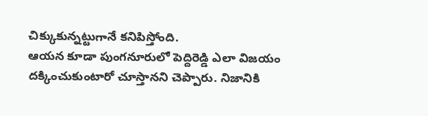చిక్కుకున్నట్టుగానే కనిపిస్తోంది.
ఆయన కూడా పుంగనూరులో పెద్దిరెడ్డి ఎలా విజయం దక్కించుకుంటారో చూస్తానని చెప్పారు. నిజానికి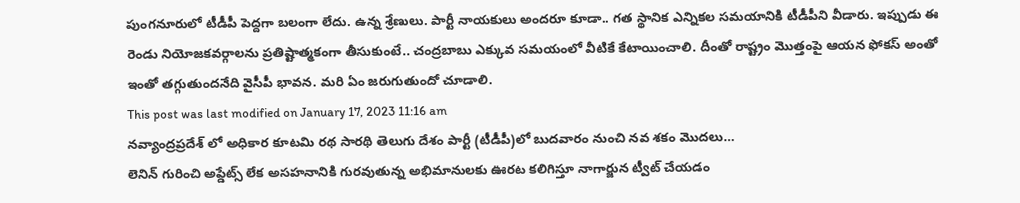పుంగనూరులో టీడీపీ పెద్దగా బలంగా లేదు. ఉన్న శ్రేణులు. పార్టీ నాయకులు అందరూ కూడా.. గత స్థానిక ఎన్నికల సమయానికి టీడీపీని వీడారు. ఇప్పుడు ఈ రెండు నియోజకవర్గాలను ప్రతిష్టాత్మకంగా తీసుకుంటే.. చంద్రబాబు ఎక్కువ సమయంలో వీటికే కేటాయించాలి. దీంతో రాష్ట్రం మొత్తంపై ఆయన ఫోకస్ అంతో ఇంతో తగ్గుతుందనేది వైసీపీ భావన. మరి ఏం జరుగుతుందో చూడాలి.
This post was last modified on January 17, 2023 11:16 am
నవ్యాంద్రప్రదేశ్ లో అధికార కూటమి రథ సారథి తెలుగు దేశం పార్టీ (టీడీపీ)లో బుదవారం నుంచి నవ శకం మొదలు…
లెనిన్ గురించి అప్డేట్స్ లేక అసహనానికి గురవుతున్న అభిమానులకు ఊరట కలిగిస్తూ నాగార్జున ట్వీట్ చేయడం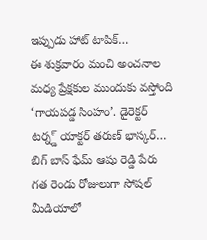ఇప్పుడు హాట్ టాపిక్…
ఈ శుక్రవారం మంచి అంచనాల మధ్య ప్రేక్షకుల ముందుకు వస్తోంది ‘గాయపడ్డ సింహం’. డైరెక్టర్ టర్న్డ్ యాక్టర్ తరుణ్ భాస్కర్…
బిగ్ బాస్ ఫేమ్ ఆషు రెడ్డి పేరు గత రెండు రోజులుగా సోషల్ మీడియాలో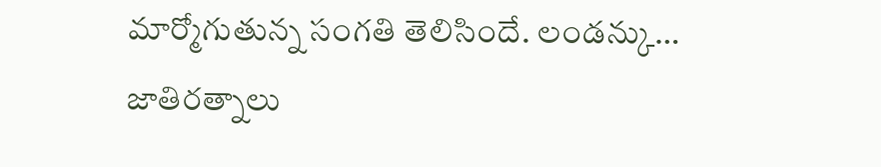మార్మోగుతున్న సంగతి తెలిసిందే. లండన్కు…
జాతిరత్నాలు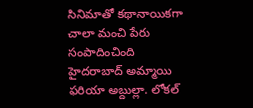సినిమాతో కథానాయికగా చాలా మంచి పేరు సంపాదించింది హైదరాబాద్ అమ్మాయి ఫరియా అబ్దుల్లా. లోకల్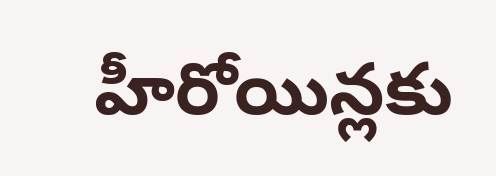హీరోయిన్లకు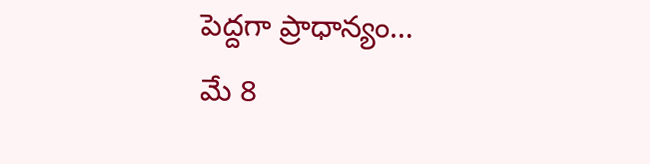పెద్దగా ప్రాధాన్యం…
మే 8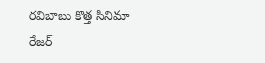రవిబాబు కొత్త సినిమా రేజర్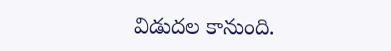విడుదల కానుంది.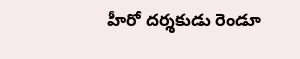హీరో దర్శకుడు రెండూ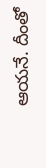ఆయనే. దీంతో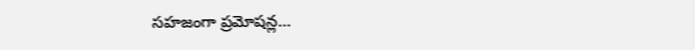సహజంగా ప్రమోషన్ల…